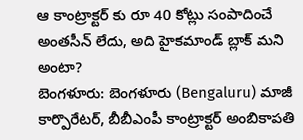ఆ కాంట్రాక్టర్ కు రూ 40 కోట్లు సంపాదించే అంతసీన్ లేదు, అది హైకమాండ్ బ్లాక్ మని అంటా?
బెంగళూరు: బెంగళూరు (Bengaluru) మాజీ కార్పొరేటర్, బీబీఎంపీ కాంట్రాక్టర్ అంబికాపతి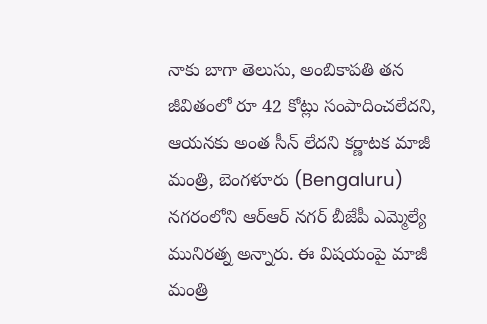నాకు బాగా తెలుసు, అంబికాపతి తన జీవితంలో రూ 42 కోట్లు సంపాదించలేదని, ఆయనకు అంత సీన్ లేదని కర్ణాటక మాజీ మంత్రి, బెంగళూరు (Bengaluru) నగరంలోని ఆర్ఆర్ నగర్ బీజేపీ ఎమ్మెల్యే మునిరత్న అన్నారు. ఈ విషయంపై మాజీ మంత్రి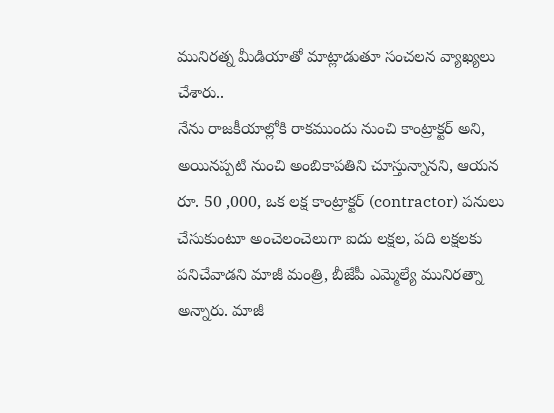మునిరత్న మీడియాతో మాట్లాడుతూ సంచలన వ్యాఖ్యలు చేశారు..
నేను రాజకీయాల్లోకి రాకముందు నుంచి కాంట్రాక్టర్ అని, అయినప్పటి నుంచి అంబికాపతిని చూస్తున్నానని, ఆయన రూ. 50 ,000, ఒక లక్ష కాంట్రాక్టర్ (contractor) పనులు చేసుకుంటూ అంచెలంచెలుగా ఐదు లక్షల, పది లక్షలకు పనిచేవాడని మాజీ మంత్రి, బీజేపీ ఎమ్మెల్యే మునిరత్నా అన్నారు. మాజీ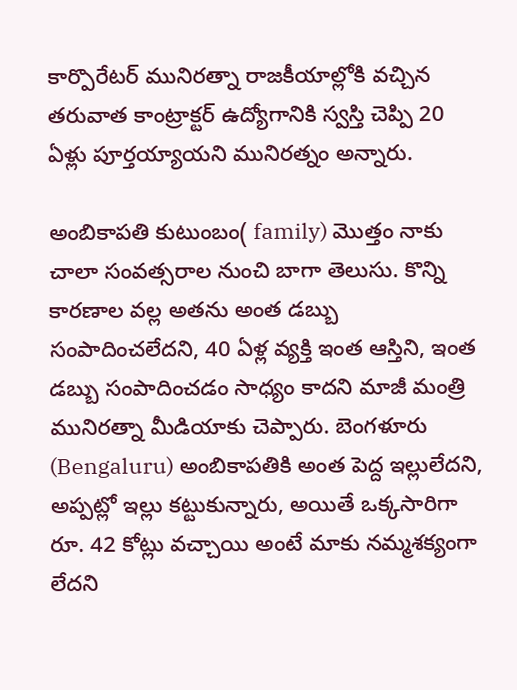కార్పొరేటర్ మునిరత్నా రాజకీయాల్లోకి వచ్చిన తరువాత కాంట్రాక్టర్ ఉద్యోగానికి స్వస్తి చెప్పి 20 ఏళ్లు పూర్తయ్యాయని మునిరత్నం అన్నారు.

అంబికాపతి కుటుంబం( family) మొత్తం నాకు చాలా సంవత్సరాల నుంచి బాగా తెలుసు. కొన్ని కారణాల వల్ల అతను అంత డబ్బు సంపాదించలేదని, 40 ఏళ్ల వ్యక్తి ఇంత ఆస్తిని, ఇంత డబ్బు సంపాదించడం సాధ్యం కాదని మాజీ మంత్రి మునిరత్నా మీడియాకు చెప్పారు. బెంగళూరు (Bengaluru) అంబికాపతికి అంత పెద్ద ఇల్లులేదని, అప్పట్లో ఇల్లు కట్టుకున్నారు, అయితే ఒక్కసారిగా రూ. 42 కోట్లు వచ్చాయి అంటే మాకు నమ్మశక్యంగా లేదని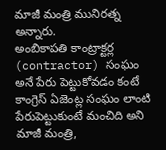మాజీ మంత్రి మునిరత్న అన్నారు.
అంబికాపతి కాంట్రాక్టర్ల (contractor) సంఘం అనే పేరు పెట్టుకోవడం కంటే కాంగ్రెస్ ఏజెంట్ల సంఘం లాంటి పేరుపెట్టుకుంటే మంచిది అని మాజీ మంత్రి,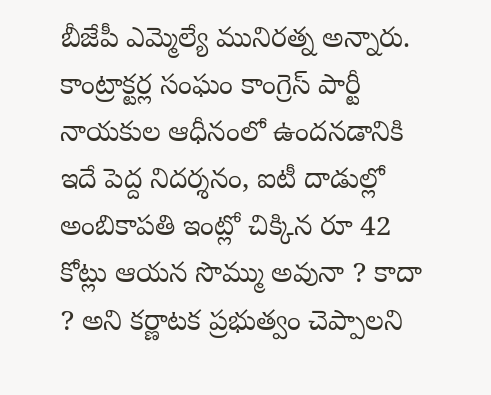బీజేపీ ఎమ్మెల్యే మునిరత్న అన్నారు. కాంట్రాక్టర్ల సంఘం కాంగ్రెస్ పార్టీ నాయకుల ఆధీనంలో ఉందనడానికి ఇదే పెద్ద నిదర్శనం, ఐటీ దాడుల్లో అంబికాపతి ఇంట్లో చిక్కిన రూ 42 కోట్లు ఆయన సొమ్ము అవునా ? కాదా ? అని కర్ణాటక ప్రభుత్వం చెప్పాలని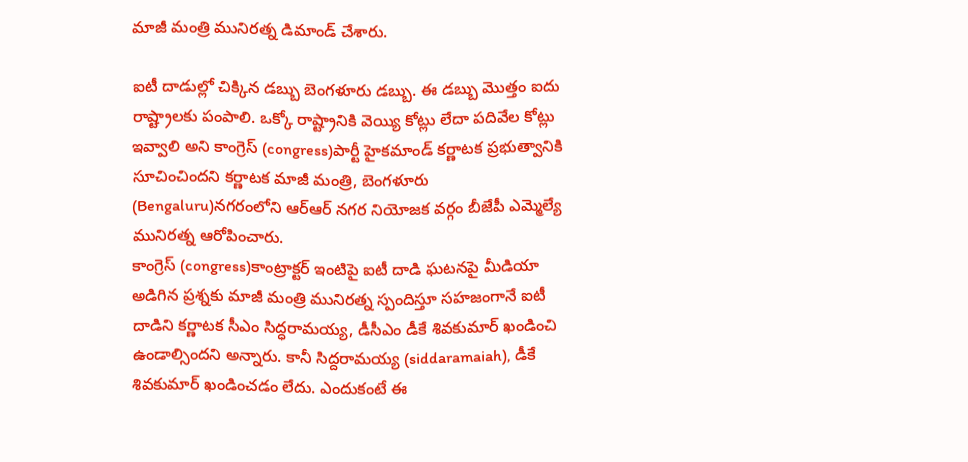మాజీ మంత్రి మునిరత్న డిమాండ్ చేశారు.

ఐటీ దాడుల్లో చిక్కిన డబ్బు బెంగళూరు డబ్బు. ఈ డబ్బు మొత్తం ఐదు రాష్ట్రాలకు పంపాలి. ఒక్కో రాష్ట్రానికి వెయ్యి కోట్లు లేదా పదివేల కోట్లు ఇవ్వాలి అని కాంగ్రెస్ (congress)పార్టీ హైకమాండ్ కర్ణాటక ప్రభుత్వానికి సూచించిందని కర్ణాటక మాజీ మంత్రి, బెంగళూరు (Bengaluru)నగరంలోని ఆర్ఆర్ నగర నియోజక వర్గం బీజేపీ ఎమ్మెల్యే మునిరత్న ఆరోపించారు.
కాంగ్రెస్ (congress)కాంట్రాక్టర్ ఇంటిపై ఐటీ దాడి ఘటనపై మీడియా అడిగిన ప్రశ్నకు మాజీ మంత్రి మునిరత్న స్పందిస్తూ సహజంగానే ఐటీ దాడిని కర్ణాటక సీఎం సిద్ధరామయ్య, డీసీఎం డీకే శివకుమార్ ఖండించి ఉండాల్సిందని అన్నారు. కానీ సిద్దరామయ్య (siddaramaiah), డీకే శివకుమార్ ఖండించడం లేదు. ఎందుకంటే ఈ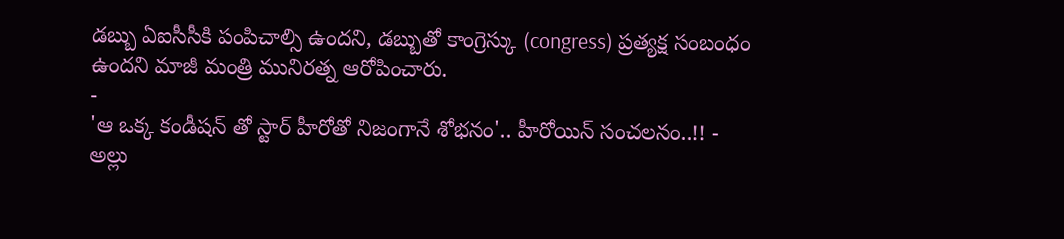డబ్బు ఏఐసీసీకి పంపిచాల్సి ఉందని, డబ్బుతో కాంగ్రెస్కు (congress) ప్రత్యక్ష సంబంధం ఉందని మాజీ మంత్రి మునిరత్న ఆరోపించారు.
-
'ఆ ఒక్క కండీషన్ తో స్టార్ హీరోతో నిజంగానే శోభనం'.. హీరోయిన్ సంచలనం..!! -
అల్లు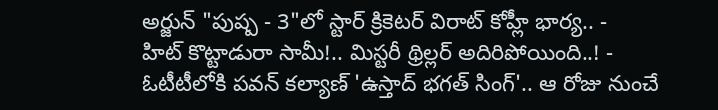అర్జున్ "పుష్ప - 3"లో స్టార్ క్రికెటర్ విరాట్ కోహ్లీ భార్య.. -
హిట్ కొట్టాడురా సామీ!.. మిస్టరీ థ్రిల్లర్ అదిరిపోయింది..! -
ఓటీటీలోకి పవన్ కల్యాణ్ 'ఉస్తాద్ భగత్ సింగ్'.. ఆ రోజు నుంచే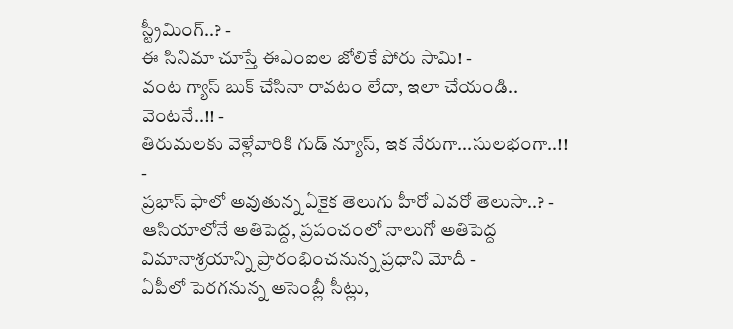స్ట్రీమింగ్..? -
ఈ సినిమా చూస్తే ఈఎంఐల జోలికే పోరు సామి! -
వంట గ్యాస్ బుక్ చేసినా రావటం లేదా, ఇలా చేయండి.. వెంటనే..!! -
తిరుమలకు వెళ్లేవారికి గుడ్ న్యూస్, ఇక నేరుగా...సులభంగా..!! -
ప్రభాస్ ఫాలో అవుతున్న ఏకైక తెలుగు హీరో ఎవరో తెలుసా..? -
ఆసియాలోనే అతిపెద్ద, ప్రపంచంలో నాలుగో అతిపెద్ద విమానాశ్రయాన్ని ప్రారంభించనున్న ప్రధాని మోదీ -
ఏపీలో పెరగనున్న అసెంబ్లీ సీట్లు,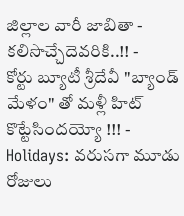జిల్లాల వారీ జాబితా - కలిసొచ్చేదెవరికి..!! -
కోర్టు బ్యూటీ శ్రీదేవీ "బ్యాండ్ మేళం" తో మళ్లీ హిట్ కొట్టేసిందయ్యో !!! -
Holidays: వరుసగా మూడు రోజులు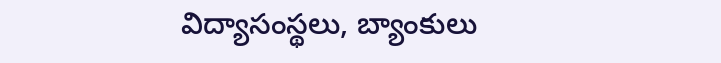విద్యాసంస్థలు, బ్యాంకులు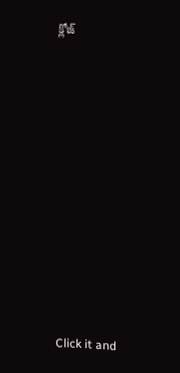క్లోజ్












Click it and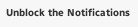Unblock the Notifications